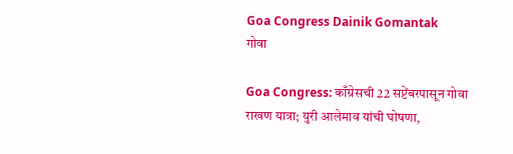Goa Congress Dainik Gomantak
गोवा

Goa Congress: काँग्रेसची 22 सप्टेंबरपासून गोवा राखण यात्रा; युरी आलेमाव यांची घोषणा,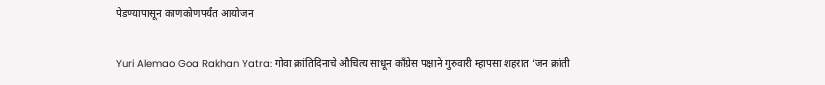पेडण्यापासून काणकोणपर्यंत आयोजन

Yuri Alemao Goa Rakhan Yatra: गोवा क्रांतिदिनाचे औचित्य साधून काँग्रेस पक्षाने गुरुवारी म्हापसा शहरात ‘जन क्रांती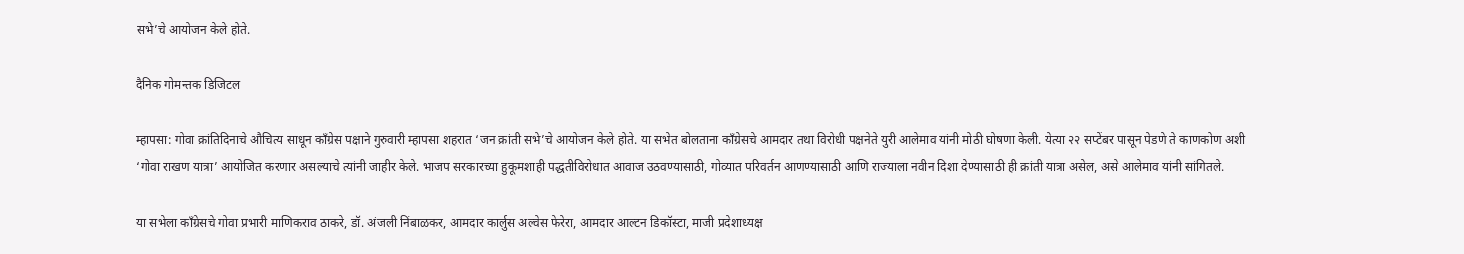सभे’चे आयोजन केले होते.

दैनिक गोमन्तक डिजिटल

म्हापसा: गोवा क्रांतिदिनाचे औचित्य साधून काँग्रेस पक्षाने गुरुवारी म्हापसा शहरात ‘जन क्रांती सभे’चे आयोजन केले होते. या सभेत बोलताना काँग्रेसचे आमदार तथा विरोधी पक्षनेते युरी आलेमाव यांनी मोठी घोषणा केली. येत्या २२ सप्टेंबर पासून पेडणे ते काणकोण अशी ‘गोवा राखण यात्रा’ आयोजित करणार असल्याचे त्यांनी जाहीर केले. भाजप सरकारच्या हुकूमशाही पद्धतीविरोधात आवाज उठवण्यासाठी, गोव्यात परिवर्तन आणण्यासाठी आणि राज्याला नवीन दिशा देण्यासाठी ही क्रांती यात्रा असेल, असे आलेमाव यांनी सांगितले.

या सभेला काँग्रेसचे गोवा प्रभारी माणिकराव ठाकरे, डॉ. अंजली निंबाळकर, आमदार कार्लुस अल्वेस फेरेरा, आमदार आल्टन डिकॉस्टा, माजी प्रदेशाध्यक्ष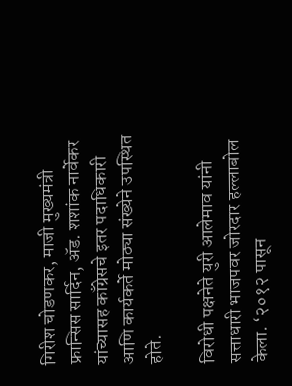गिरीश चोडणकर, माजी मुख्यमंत्री फ्रान्सिस सार्दिन, ॲड. शशांक नार्वेकर यांच्यासह काँग्रेसचे इतर पदाधिकारी आणि कार्यकर्ते मोठ्या संख्येने उपस्थित होते.

विरोधी पक्षनेते युरी आलेमाव यांनी सत्ताधारी भाजपवर जोरदार हल्लाबोल केला. ‘२०१२ पासून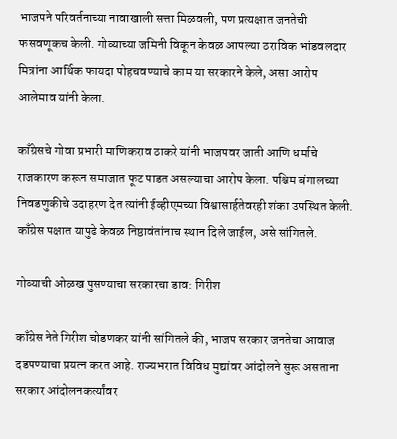भाजपने परिवर्तनाच्या नावाखाली सत्ता मिळवली, पण प्रत्यक्षात जनतेची फसवणूकच केली. गोव्याच्या जमिनी विकून केवळ आपल्या ठराविक भांडवलदार मित्रांना आर्थिक फायदा पोहचवण्याचे काम या सरकारने केले, असा आरोप आलेमाव यांनी केला.

काँग्रेसचे गोवा प्रभारी माणिकराव ठाकरे यांनी भाजपवर जाती आणि धर्माचे राजकारण करून समाजात फूट पाडत असल्याचा आरोप केला. पश्चिम बंगालच्या निवडणुकीचे उदाहरण देत त्यांनी ईव्हीएमच्या विश्वासार्हतेवरही शंका उपस्थित केली. काँग्रेस पक्षात यापुढे केवळ निष्ठावंतांनाच स्थान दिले जाईल, असे सांगितले.

गोव्याची ओळख पुसण्याचा सरकारचा डाव: गिरीश

काँग्रेस नेते गिरीश चोडणकर यांनी सांगितले की, भाजप सरकार जनतेचा आवाज दडपण्याचा प्रयत्न करत आहे. राज्यभरात विविध मुद्यांवर आंदोलने सुरू असताना सरकार आंदोलनकर्त्यांवर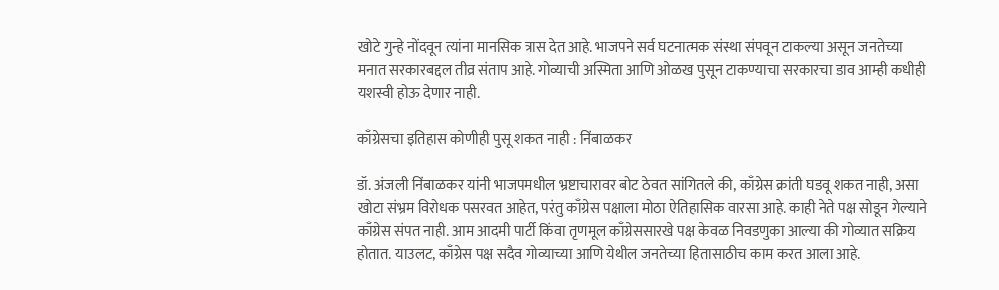खोटे गुन्हे नोंदवून त्यांना मानसिक त्रास देत आहे. भाजपने सर्व घटनात्मक संस्था संपवून टाकल्या असून जनतेच्या मनात सरकारबद्दल तीव्र संताप आहे. गोव्याची अस्मिता आणि ओळख पुसून टाकण्याचा सरकारचा डाव आम्ही कधीही यशस्वी होऊ देणार नाही.

काँग्रेसचा इतिहास कोणीही पुसू शकत नाही : निंबाळकर

डॉ. अंजली निंबाळकर यांनी भाजपमधील भ्रष्टाचारावर बोट ठेवत सांगितले की, काँग्रेस क्रांती घडवू शकत नाही, असा खोटा संभ्रम विरोधक पसरवत आहेत, परंतु काँग्रेस पक्षाला मोठा ऐतिहासिक वारसा आहे. काही नेते पक्ष सोडून गेल्याने काँग्रेस संपत नाही. आम आदमी पार्टी किंवा तृणमूल काँग्रेससारखे पक्ष केवळ निवडणुका आल्या की गोव्यात सक्रिय होतात. याउलट, काँग्रेस पक्ष सदैव गोव्याच्या आणि येथील जनतेच्या हितासाठीच काम करत आला आहे.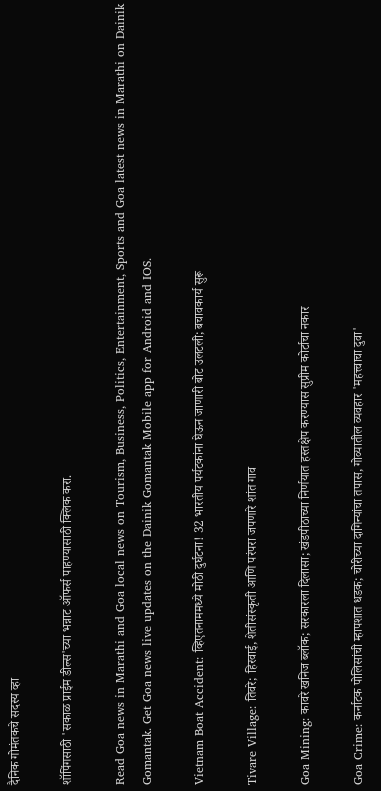दैनिक गोमंतकचे सदस्य व्हा

शॉपिंगसाठी 'सकाळ प्राईम डील्स'च्या भन्नाट ऑफर्स पाहण्यासाठी क्लिक करा.

Read Goa news in Marathi and Goa local news on Tourism, Business, Politics, Entertainment, Sports and Goa latest news in Marathi on Dainik Gomantak. Get Goa news live updates on the Dainik Gomantak Mobile app for Android and IOS.

Vietnam Boat Accident: व्हिएतनाममध्ये मोठी दुर्घटना! 32 भारतीय पर्यटकांना घेऊन जाणारी बोट उलटली; बचावकार्य सुरू

Tivare Village: तिवरे; हिरवाई, शेतीसंस्कृती आणि परंपरा जपणारे शांत गाव

Goa Mining: कावरे खनिज ब्लॉक; सरकारला दिलासा; खंडपीठाच्या निर्णयात हस्तक्षेप करण्यास सुप्रीम कोर्टाचा नकार

Goa Crime: कर्नाटक पोलिसांची म्हापशात धडक; चोरीच्या दागिन्यांचा तपास, गोव्यातील व्यवहार 'महत्त्वाचा दुवा'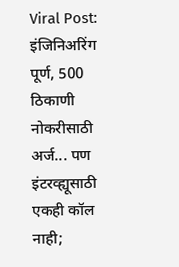Viral Post: इंजिनिअरिंग पूर्ण, 500 ठिकाणी नोकरीसाठी अर्ज... पण इंटरव्ह्यूसाठी एकही कॉल नाही;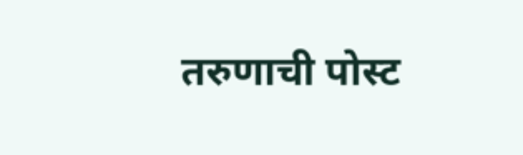तरुणाची पोस्ट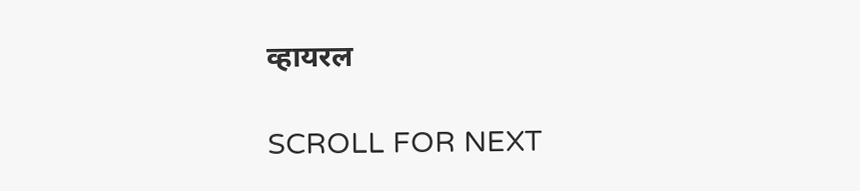व्हायरल

SCROLL FOR NEXT